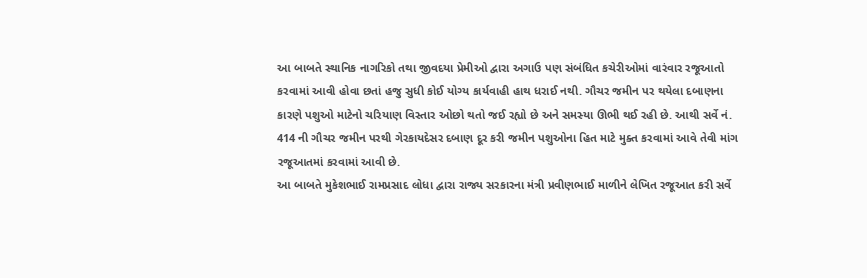આ બાબતે સ્થાનિક નાગરિકો તથા જીવદયા પ્રેમીઓ દ્વારા અગાઉ પણ સંબંધિત કચેરીઓમાં વારંવાર રજૂઆતો કરવામાં આવી હોવા છતાં હજુ સુધી કોઈ યોગ્ય કાર્યવાહી હાથ ધરાઈ નથી. ગૌચર જમીન પર થયેલા દબાણના કારણે પશુઓ માટેનો ચરિયાણ વિસ્તાર ઓછો થતો જઈ રહ્યો છે અને સમસ્યા ઊભી થઈ રહી છે. આથી સર્વે નં. 414 ની ગૌચર જમીન પરથી ગેરકાયદેસર દબાણ દૂર કરી જમીન પશુઓના હિત માટે મુક્ત કરવામાં આવે તેવી માંગ રજૂઆતમાં કરવામાં આવી છે.
આ બાબતે મુકેશભાઈ રામપ્રસાદ લોધા દ્વારા રાજ્ય સરકારના મંત્રી પ્રવીણભાઈ માળીને લેખિત રજૂઆત કરી સર્વે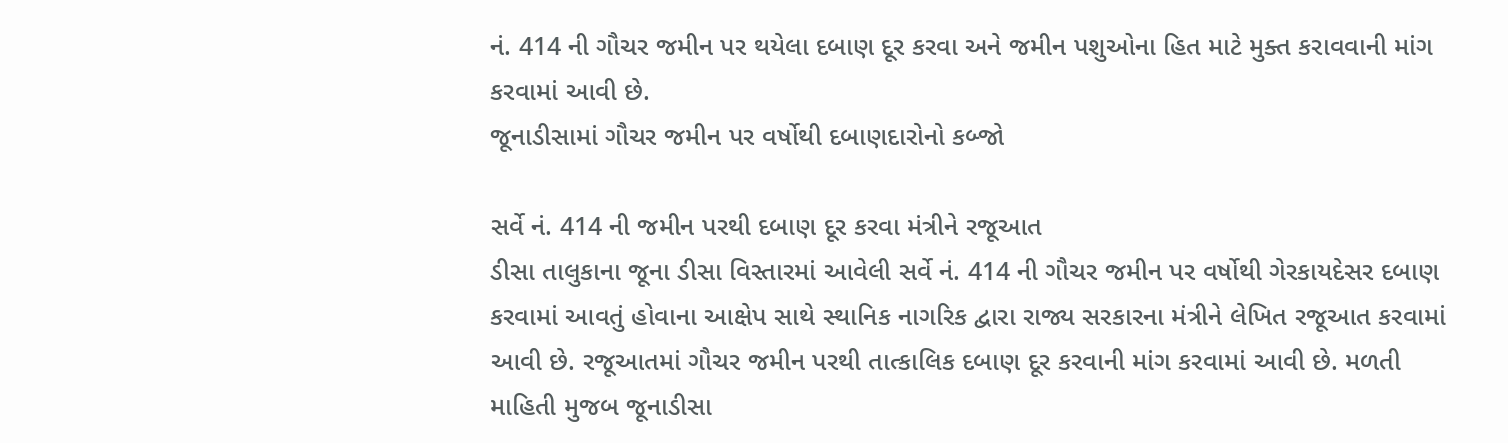નં. 414 ની ગૌચર જમીન પર થયેલા દબાણ દૂર કરવા અને જમીન પશુઓના હિત માટે મુક્ત કરાવવાની માંગ કરવામાં આવી છે.
જૂનાડીસામાં ગૌચર જમીન પર વર્ષોથી દબાણદારોનો કબ્જો

સર્વે નં. 414 ની જમીન પરથી દબાણ દૂર કરવા મંત્રીને રજૂઆત
ડીસા તાલુકાના જૂના ડીસા વિસ્તારમાં આવેલી સર્વે નં. 414 ની ગૌચર જમીન પર વર્ષોથી ગેરકાયદેસર દબાણ કરવામાં આવતું હોવાના આક્ષેપ સાથે સ્થાનિક નાગરિક દ્વારા રાજ્ય સરકારના મંત્રીને લેખિત રજૂઆત કરવામાં આવી છે. રજૂઆતમાં ગૌચર જમીન પરથી તાત્કાલિક દબાણ દૂર કરવાની માંગ કરવામાં આવી છે. મળતી માહિતી મુજબ જૂનાડીસા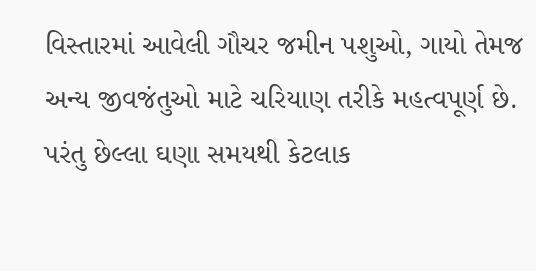વિસ્તારમાં આવેલી ગૌચર જમીન પશુઓ, ગાયો તેમજ અન્ય જીવજંતુઓ માટે ચરિયાણ તરીકે મહત્વપૂર્ણ છે. પરંતુ છેલ્લા ઘણા સમયથી કેટલાક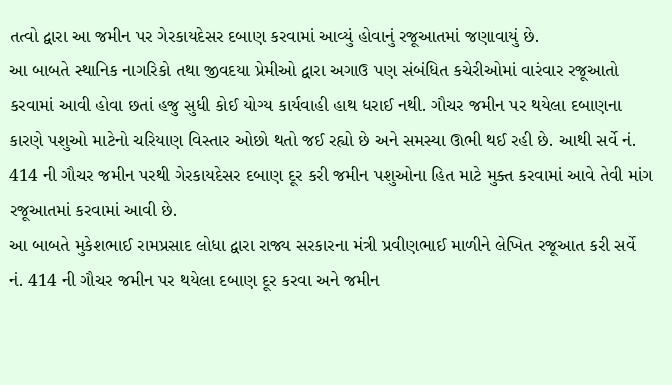તત્વો દ્વારા આ જમીન પર ગેરકાયદેસર દબાણ કરવામાં આવ્યું હોવાનું રજૂઆતમાં જણાવાયું છે.
આ બાબતે સ્થાનિક નાગરિકો તથા જીવદયા પ્રેમીઓ દ્વારા અગાઉ પણ સંબંધિત કચેરીઓમાં વારંવાર રજૂઆતો કરવામાં આવી હોવા છતાં હજુ સુધી કોઈ યોગ્ય કાર્યવાહી હાથ ધરાઈ નથી. ગૌચર જમીન પર થયેલા દબાણના કારણે પશુઓ માટેનો ચરિયાણ વિસ્તાર ઓછો થતો જઈ રહ્યો છે અને સમસ્યા ઊભી થઈ રહી છે. આથી સર્વે નં. 414 ની ગૌચર જમીન પરથી ગેરકાયદેસર દબાણ દૂર કરી જમીન પશુઓના હિત માટે મુક્ત કરવામાં આવે તેવી માંગ રજૂઆતમાં કરવામાં આવી છે.
આ બાબતે મુકેશભાઈ રામપ્રસાદ લોધા દ્વારા રાજ્ય સરકારના મંત્રી પ્રવીણભાઈ માળીને લેખિત રજૂઆત કરી સર્વે નં. 414 ની ગૌચર જમીન પર થયેલા દબાણ દૂર કરવા અને જમીન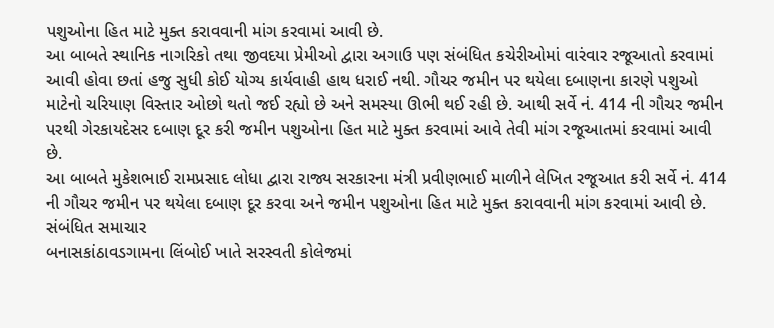પશુઓના હિત માટે મુક્ત કરાવવાની માંગ કરવામાં આવી છે.
આ બાબતે સ્થાનિક નાગરિકો તથા જીવદયા પ્રેમીઓ દ્વારા અગાઉ પણ સંબંધિત કચેરીઓમાં વારંવાર રજૂઆતો કરવામાં આવી હોવા છતાં હજુ સુધી કોઈ યોગ્ય કાર્યવાહી હાથ ધરાઈ નથી. ગૌચર જમીન પર થયેલા દબાણના કારણે પશુઓ માટેનો ચરિયાણ વિસ્તાર ઓછો થતો જઈ રહ્યો છે અને સમસ્યા ઊભી થઈ રહી છે. આથી સર્વે નં. 414 ની ગૌચર જમીન પરથી ગેરકાયદેસર દબાણ દૂર કરી જમીન પશુઓના હિત માટે મુક્ત કરવામાં આવે તેવી માંગ રજૂઆતમાં કરવામાં આવી છે.
આ બાબતે મુકેશભાઈ રામપ્રસાદ લોધા દ્વારા રાજ્ય સરકારના મંત્રી પ્રવીણભાઈ માળીને લેખિત રજૂઆત કરી સર્વે નં. 414 ની ગૌચર જમીન પર થયેલા દબાણ દૂર કરવા અને જમીન પશુઓના હિત માટે મુક્ત કરાવવાની માંગ કરવામાં આવી છે.
સંબંધિત સમાચાર
બનાસકાંઠાવડગામના લિંબોઈ ખાતે સરસ્વતી કોલેજમાં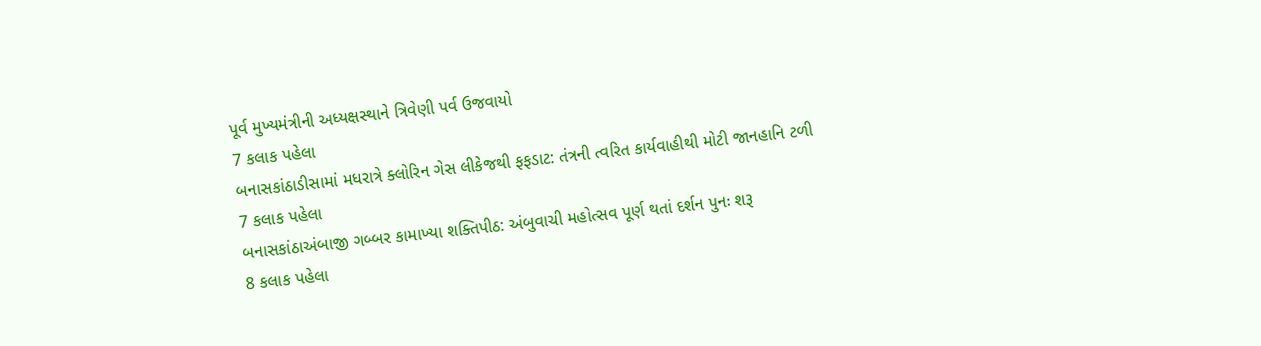પૂર્વ મુખ્યમંત્રીની અધ્યક્ષસ્થાને ત્રિવેણી પર્વ ઉજવાયો
7 કલાક પહેલા
બનાસકાંઠાડીસામાં મધરાત્રે ક્લોરિન ગેસ લીકેજથી ફફડાટ: તંત્રની ત્વરિત કાર્યવાહીથી મોટી જાનહાનિ ટળી
7 કલાક પહેલા
બનાસકાંઠાઅંબાજી ગબ્બર કામાખ્યા શક્તિપીઠ: અંબુવાચી મહોત્સવ પૂર્ણ થતાં દર્શન પુનઃ શરૂ
8 કલાક પહેલા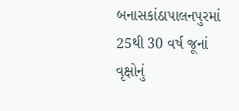બનાસકાંઠાપાલનપુરમાં 25થી 30 વર્ષ જૂનાં વૃક્ષોનું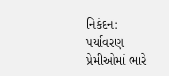નિકંદન: પર્યાવરણ પ્રેમીઓમાં ભારે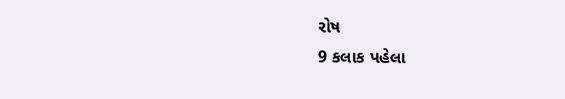રોષ
9 કલાક પહેલા